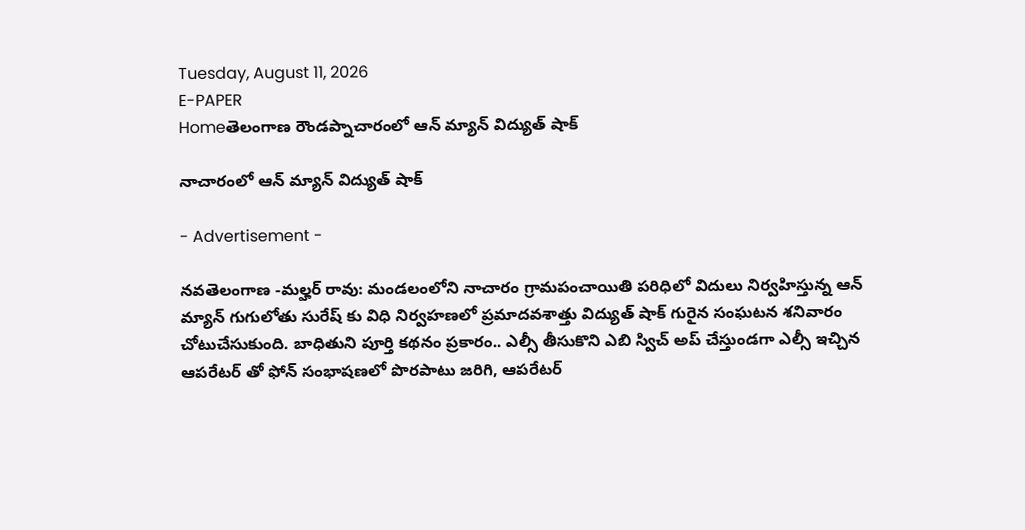Tuesday, August 11, 2026
E-PAPER
Homeతెలంగాణ రౌండప్నాచారంలో ఆన్ మ్యాన్ విద్యుత్ షాక్

నాచారంలో ఆన్ మ్యాన్ విద్యుత్ షాక్

- Advertisement -

నవతెలంగాణ -మల్హర్ రావు: మండలంలోని నాచారం గ్రామపంచాయితి పరిధిలో విదులు నిర్వహిస్తున్న ఆన్ మ్యాన్ గుగులోతు సురేష్ కు విధి నిర్వహణలో ప్రమాదవశాత్తు విద్యుత్ షాక్ గురైన సంఘటన శనివారం చోటుచేసుకుంది. బాధితుని పూర్తి కథనం ప్రకారం.. ఎల్సీ తీసుకొని ఎబి స్విచ్ అప్ చేస్తుండగా ఎల్సీ ఇచ్చిన ఆపరేటర్ తో ఫోన్ సంభాషణలో పొరపాటు జరిగి, ఆపరేటర్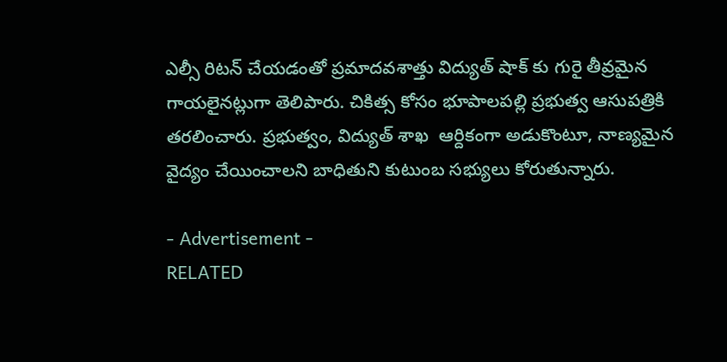ఎల్సీ రిటన్ చేయడంతో ప్రమాదవశాత్తు విద్యుత్ షాక్ కు గురై తీవ్రమైన గాయలైనట్లుగా తెలిపారు. చికిత్స కోసం భూపాలపల్లి ప్రభుత్వ ఆసుపత్రికి తరలించారు. ప్రభుత్వం, విద్యుత్ శాఖ  ఆర్దికంగా అడుకొంటూ, నాణ్యమైన వైద్యం చేయించాలని బాధితుని కుటుంబ సభ్యులు కోరుతున్నారు.

- Advertisement -
RELATED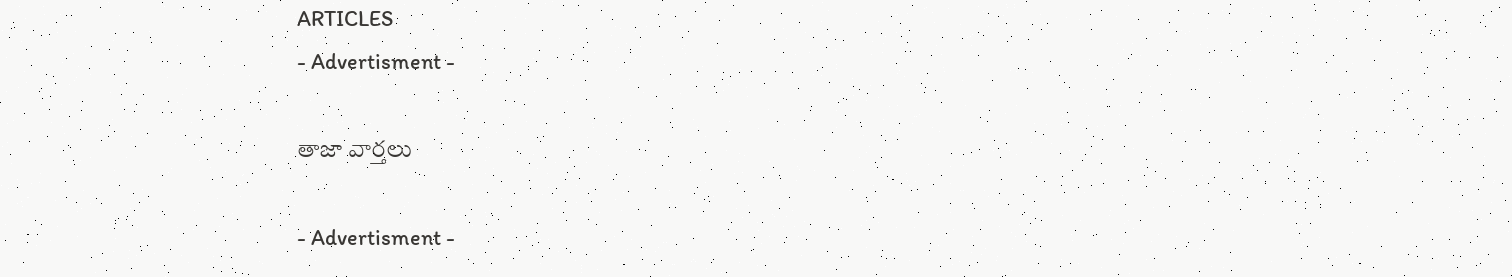ARTICLES
- Advertisment -

తాజా వార్తలు

- Advertisment -